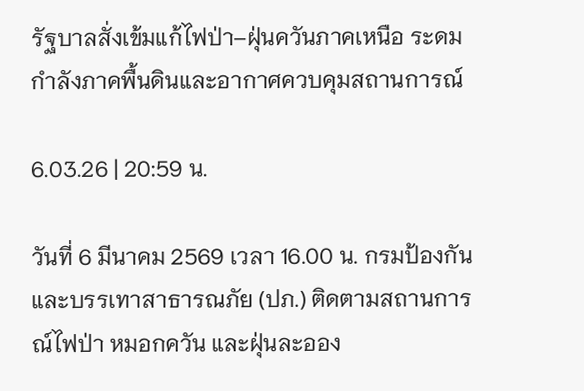รัฐบาลสั่งเข้มแก้ไฟป่า–ฝุ่นควันภาคเหนือ ระดมกำลังภาคพื้นดินและอากาศควบคุมสถานการณ์

6.03.26 | 20:59 น.

วันที่ 6 มีนาคม 2569 เวลา 16.00 น. กรมป้องกันและบรรเทาสาธารณภัย (ปภ.) ติดตามสถานการณ์ไฟป่า หมอกควัน และฝุ่นละออง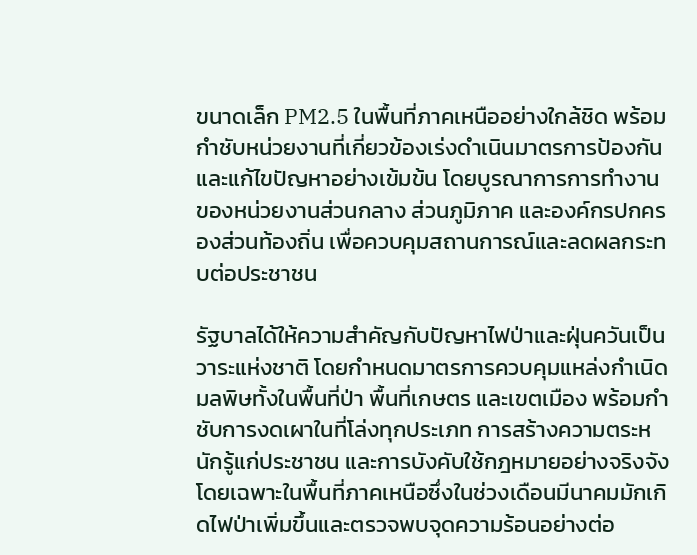ขนาดเล็ก PM2.5 ในพื้นที่ภาคเหนืออย่างใกล้ชิด พร้อมกำชับหน่วยงานที่เกี่ยวข้องเร่งดำเนินมาตรการป้องกันและแก้ไขปัญหาอย่างเข้มข้น โดยบูรณาการการทำงานของหน่วยงานส่วนกลาง ส่วนภูมิภาค และองค์กรปกครองส่วนท้องถิ่น เพื่อควบคุมสถานการณ์และลดผลกระทบต่อประชาชน

รัฐบาลได้ให้ความสำคัญกับปัญหาไฟป่าและฝุ่นควันเป็นวาระแห่งชาติ โดยกำหนดมาตรการควบคุมแหล่งกำเนิดมลพิษทั้งในพื้นที่ป่า พื้นที่เกษตร และเขตเมือง พร้อมกำชับการงดเผาในที่โล่งทุกประเภท การสร้างความตระหนักรู้แก่ประชาชน และการบังคับใช้กฎหมายอย่างจริงจัง โดยเฉพาะในพื้นที่ภาคเหนือซึ่งในช่วงเดือนมีนาคมมักเกิดไฟป่าเพิ่มขึ้นและตรวจพบจุดความร้อนอย่างต่อ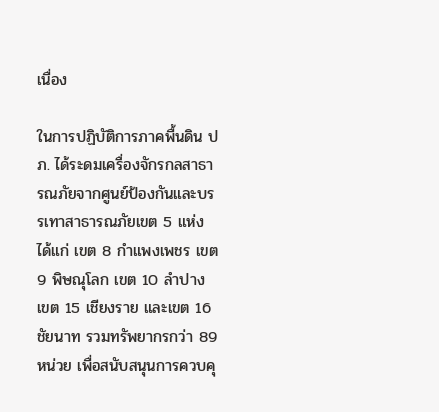เนื่อง

ในการปฏิบัติการภาคพื้นดิน ปภ. ได้ระดมเครื่องจักรกลสาธารณภัยจากศูนย์ป้องกันและบรรเทาสาธารณภัยเขต 5 แห่ง ได้แก่ เขต 8 กำแพงเพชร เขต 9 พิษณุโลก เขต 10 ลำปาง เขต 15 เชียงราย และเขต 16 ชัยนาท รวมทรัพยากรกว่า 89 หน่วย เพื่อสนับสนุนการควบคุ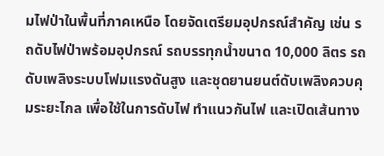มไฟป่าในพื้นที่ภาคเหนือ โดยจัดเตรียมอุปกรณ์สำคัญ เช่น รถดับไฟป่าพร้อมอุปกรณ์ รถบรรทุกน้ำขนาด 10,000 ลิตร รถดับเพลิงระบบโฟมแรงดันสูง และชุดยานยนต์ดับเพลิงควบคุมระยะไกล เพื่อใช้ในการดับไฟ ทำแนวกันไฟ และเปิดเส้นทาง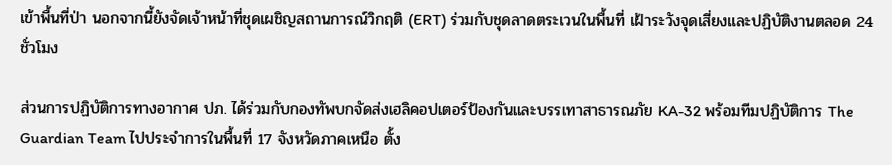เข้าพื้นที่ป่า นอกจากนี้ยังจัดเจ้าหน้าที่ชุดเผชิญสถานการณ์วิกฤติ (ERT) ร่วมกับชุดลาดตระเวนในพื้นที่ เฝ้าระวังจุดเสี่ยงและปฏิบัติงานตลอด 24 ชั่วโมง

ส่วนการปฏิบัติการทางอากาศ ปภ. ได้ร่วมกับกองทัพบกจัดส่งเฮลิคอปเตอร์ป้องกันและบรรเทาสาธารณภัย KA-32 พร้อมทีมปฏิบัติการ The Guardian Team ไปประจำการในพื้นที่ 17 จังหวัดภาคเหนือ ตั้ง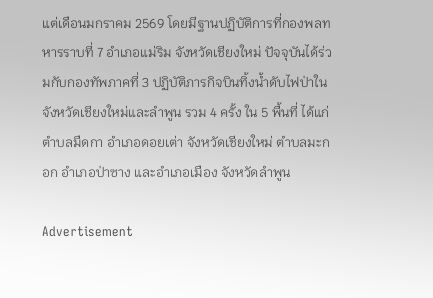แต่เดือนมกราคม 2569 โดยมีฐานปฏิบัติการที่กองพลทหารราบที่ 7 อำเภอแม่ริม จังหวัดเชียงใหม่ ปัจจุบันได้ร่วมกับกองทัพภาคที่ 3 ปฏิบัติภารกิจบินทิ้งน้ำดับไฟป่าในจังหวัดเชียงใหม่และลำพูน รวม 4 ครั้ง ใน 5 พื้นที่ ได้แก่ ตำบลมืดกา อำเภอดอยเต่า จังหวัดเชียงใหม่ ตำบลมะกอก อำเภอป่าซาง และอำเภอเมือง จังหวัดลำพูน

Advertisement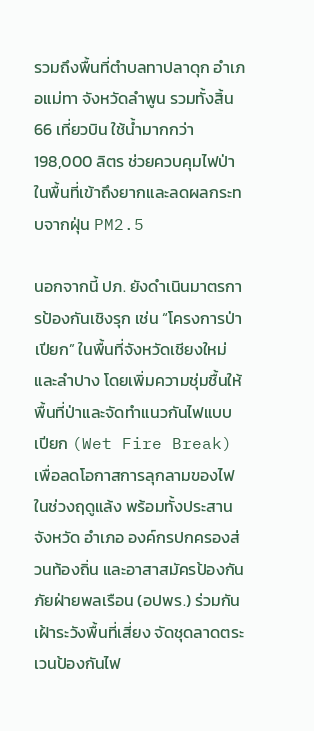รวมถึงพื้นที่ตำบลทาปลาดุก อำเภอแม่ทา จังหวัดลำพูน รวมทั้งสิ้น 66 เที่ยวบิน ใช้น้ำมากกว่า 198,000 ลิตร ช่วยควบคุมไฟป่าในพื้นที่เข้าถึงยากและลดผลกระทบจากฝุ่น PM2.5

นอกจากนี้ ปภ. ยังดำเนินมาตรการป้องกันเชิงรุก เช่น “โครงการป่าเปียก” ในพื้นที่จังหวัดเชียงใหม่และลำปาง โดยเพิ่มความชุ่มชื้นให้พื้นที่ป่าและจัดทำแนวกันไฟแบบเปียก (Wet Fire Break) เพื่อลดโอกาสการลุกลามของไฟในช่วงฤดูแล้ง พร้อมทั้งประสานจังหวัด อำเภอ องค์กรปกครองส่วนท้องถิ่น และอาสาสมัครป้องกันภัยฝ่ายพลเรือน (อปพร.) ร่วมกันเฝ้าระวังพื้นที่เสี่ยง จัดชุดลาดตระเวนป้องกันไฟ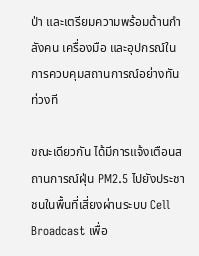ป่า และเตรียมความพร้อมด้านกำลังคน เครื่องมือ และอุปกรณ์ในการควบคุมสถานการณ์อย่างทันท่วงที

ขณะเดียวกัน ได้มีการแจ้งเตือนสถานการณ์ฝุ่น PM2.5 ไปยังประชาชนในพื้นที่เสี่ยงผ่านระบบ Cell Broadcast เพื่อ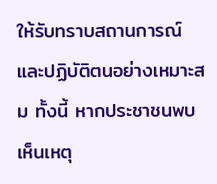ให้รับทราบสถานการณ์และปฏิบัติตนอย่างเหมาะสม ทั้งนี้ หากประชาชนพบเห็นเหตุ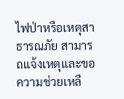ไฟป่าหรือเหตุสาธารณภัย สามารถแจ้งเหตุและขอความช่วยเหลื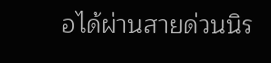อได้ผ่านสายด่วนนิร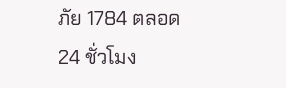ภัย 1784 ตลอด 24 ชั่วโมง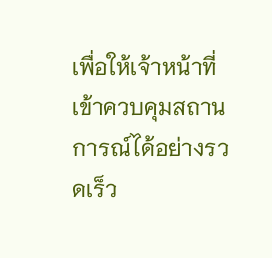เพื่อให้เจ้าหน้าที่เข้าควบคุมสถานการณ์ได้อย่างรวดเร็ว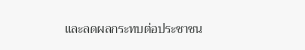และลดผลกระทบต่อประชาชน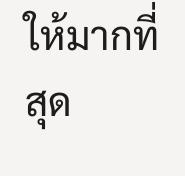ให้มากที่สุด